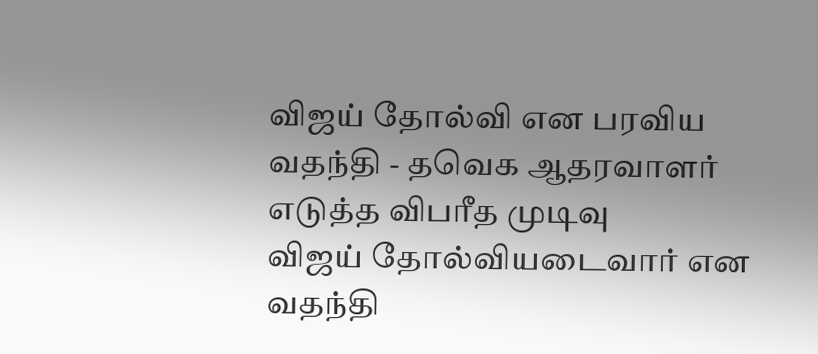விஜய் தோல்வி என பரவிய வதந்தி - தவெக ஆதரவாளர் எடுத்த விபரீத முடிவு
விஜய் தோல்வியடைவார் என வதந்தி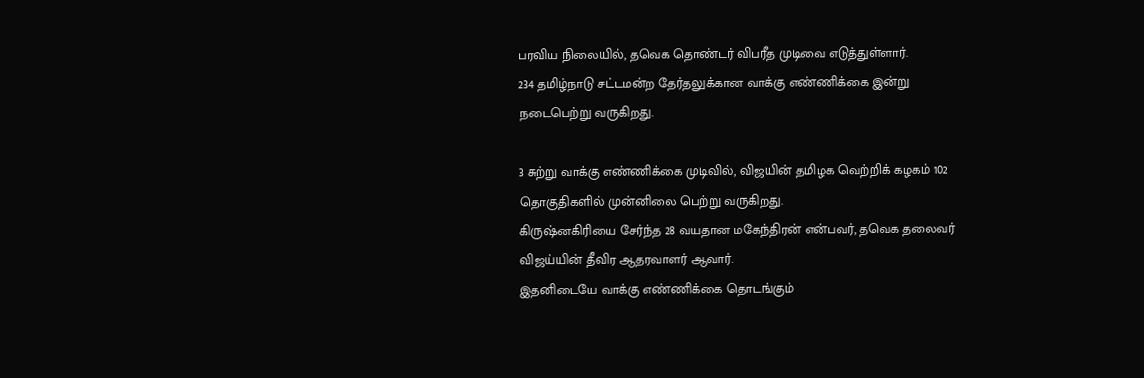பரவிய நிலையில், தவெக தொண்டர் விபரீத முடிவை எடுத்துள்ளார்.
234 தமிழ்நாடு சட்டமன்ற தேர்தலுக்கான வாக்கு எண்ணிக்கை இன்று நடைபெற்று வருகிறது.

3 சுற்று வாக்கு எண்ணிக்கை முடிவில், விஜயின் தமிழக வெற்றிக் கழகம் 102 தொகுதிகளில் முன்னிலை பெற்று வருகிறது.
கிருஷ்னகிரியை சேர்ந்த 28 வயதான மகேந்திரன் என்பவர், தவெக தலைவர் விஜய்யின் தீவிர ஆதரவாளர் ஆவார்.
இதனிடையே வாக்கு எண்ணிக்கை தொடங்கும்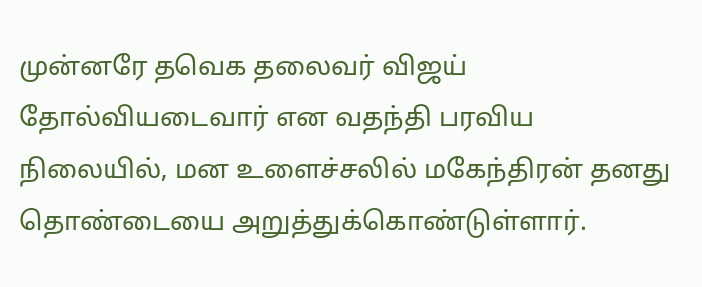முன்னரே தவெக தலைவர் விஜய் தோல்வியடைவார் என வதந்தி பரவிய நிலையில், மன உளைச்சலில் மகேந்திரன் தனது தொண்டையை அறுத்துக்கொண்டுள்ளார்.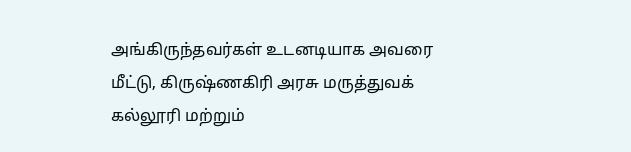அங்கிருந்தவர்கள் உடனடியாக அவரை மீட்டு, கிருஷ்ணகிரி அரசு மருத்துவக் கல்லூரி மற்றும்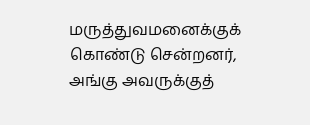மருத்துவமனைக்குக் கொண்டு சென்றனர், அங்கு அவருக்குத்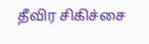தீவிர சிகிச்சை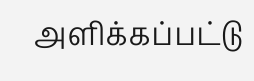அளிக்கப்பட்டு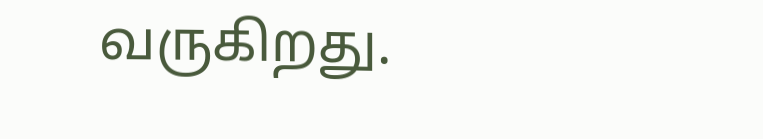வருகிறது.